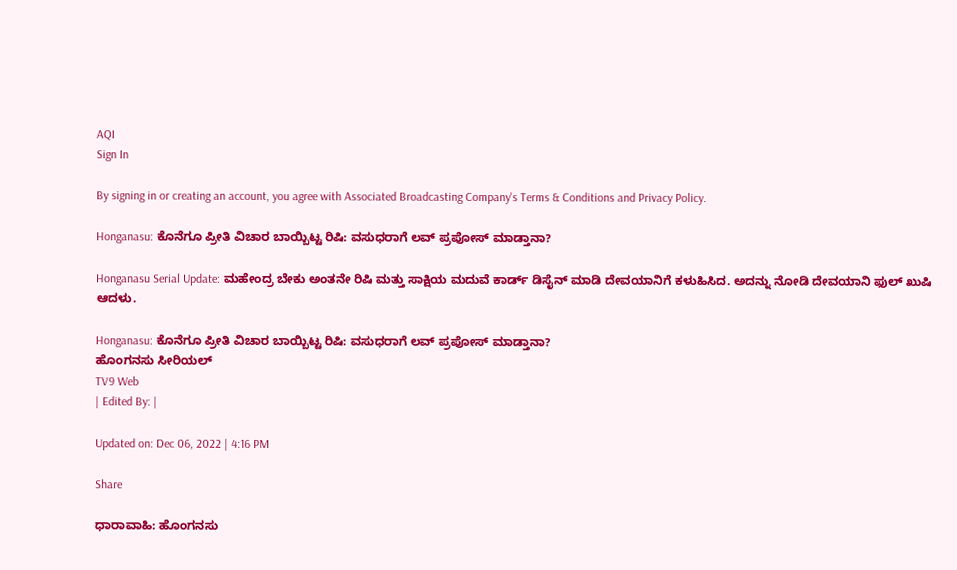AQI
Sign In

By signing in or creating an account, you agree with Associated Broadcasting Company's Terms & Conditions and Privacy Policy.

Honganasu: ಕೊನೆಗೂ ಪ್ರೀತಿ ವಿಚಾರ ಬಾಯ್ಬಿಟ್ಟ ರಿಷಿ: ವಸುಧರಾಗೆ ಲವ್ ಪ್ರಪೋಸ್ ಮಾಡ್ತಾನಾ?

Honganasu Serial Update: ಮಹೇಂದ್ರ ಬೇಕು ಅಂತನೇ ರಿಷಿ ಮತ್ತು ಸಾಕ್ಷಿಯ ಮದುವೆ ಕಾರ್ಡ್ ಡಿಸೈನ್ ಮಾಡಿ ದೇವಯಾನಿಗೆ ಕಳುಹಿಸಿದ. ಅದನ್ನು ನೋಡಿ ದೇವಯಾನಿ ಫುಲ್ ಖುಷಿ ಆದಳು.

Honganasu: ಕೊನೆಗೂ ಪ್ರೀತಿ ವಿಚಾರ ಬಾಯ್ಬಿಟ್ಟ ರಿಷಿ: ವಸುಧರಾಗೆ ಲವ್ ಪ್ರಪೋಸ್ ಮಾಡ್ತಾನಾ?
ಹೊಂಗನಸು ಸೀರಿಯಲ್
TV9 Web
| Edited By: |

Updated on: Dec 06, 2022 | 4:16 PM

Share

ಧಾರಾವಾಹಿ: ಹೊಂಗನಸು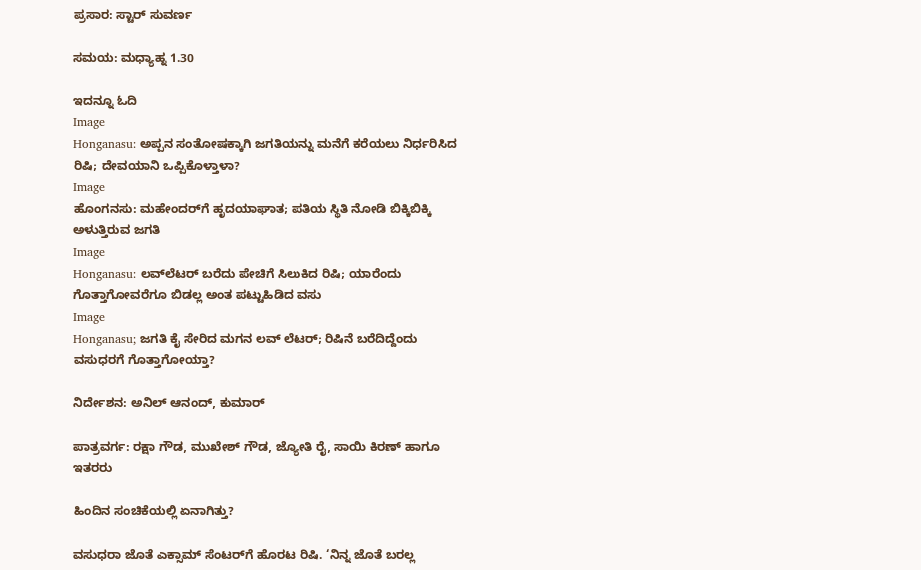ಪ್ರಸಾರ: ಸ್ಟಾರ್ ಸುವರ್ಣ

ಸಮಯ: ಮಧ್ಯಾಹ್ನ 1.30

ಇದನ್ನೂ ಓದಿ
Image
Honganasu: ಅಪ್ಪನ ಸಂತೋಷಕ್ಕಾಗಿ ಜಗತಿಯನ್ನು ಮನೆಗೆ ಕರೆಯಲು ನಿರ್ಧರಿಸಿದ ರಿಷಿ; ದೇವಯಾನಿ ಒಪ್ಪಿಕೊಳ್ತಾಳಾ?
Image
ಹೊಂಗನಸು: ಮಹೇಂದರ್‌‌ಗೆ ಹೃದಯಾಘಾತ; ಪತಿಯ ಸ್ಥಿತಿ ನೋಡಿ ಬಿಕ್ಕಿಬಿಕ್ಕಿ ಅಳುತ್ತಿರುವ ಜಗತಿ
Image
Honganasu: ಲವ್‌ಲೆಟರ್ ಬರೆದು ಪೇಚಿಗೆ ಸಿಲುಕಿದ ರಿಷಿ; ಯಾರೆಂದು ಗೊತ್ತಾಗೋವರೆಗೂ ಬಿಡಲ್ಲ ಅಂತ ಪಟ್ಟುಹಿಡಿದ ವಸು
Image
Honganasu; ಜಗತಿ ಕೈ ಸೇರಿದ ಮಗನ ಲವ್ ಲೆಟರ್; ರಿಷಿನೆ ಬರೆದಿದ್ದೆಂದು ವಸುಧರಗೆ ಗೊತ್ತಾಗೋಯ್ತಾ?

ನಿರ್ದೇಶನ: ಅನಿಲ್ ಆನಂದ್, ಕುಮಾರ್

ಪಾತ್ರವರ್ಗ: ರಕ್ಷಾ ಗೌಡ, ಮುಖೇಶ್ ಗೌಡ, ಜ್ಯೋತಿ ರೈ, ಸಾಯಿ ಕಿರಣ್ ಹಾಗೂ ಇತರರು

ಹಿಂದಿನ ಸಂಚಿಕೆಯಲ್ಲಿ ಏನಾಗಿತ್ತು?

ವಸುಧರಾ ಜೊತೆ ಎಕ್ಸಾಮ್ ಸೆಂಟರ್‌ಗೆ ಹೊರಟ ರಿಷಿ. ‘ನಿನ್ನ ಜೊತೆ ಬರಲ್ಲ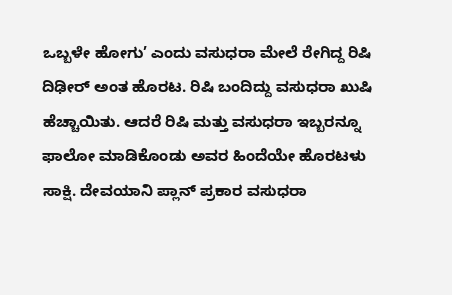ಒಬ್ಬಳೇ ಹೋಗು’ ಎಂದು ವಸುಧರಾ ಮೇಲೆ ರೇಗಿದ್ದ ರಿಷಿ ದಿಢೀರ್ ಅಂತ ಹೊರಟ. ರಿಷಿ ಬಂದಿದ್ದು ವಸುಧರಾ ಖುಷಿ ಹೆಚ್ಚಾಯಿತು. ಆದರೆ ರಿಷಿ ಮತ್ತು ವಸುಧರಾ ಇಬ್ಬರನ್ನೂ ಫಾಲೋ ಮಾಡಿಕೊಂಡು ಅವರ ಹಿಂದೆಯೇ ಹೊರಟಳು ಸಾಕ್ಷಿ. ದೇವಯಾನಿ ಪ್ಲಾನ್ ಪ್ರಕಾರ ವಸುಧರಾ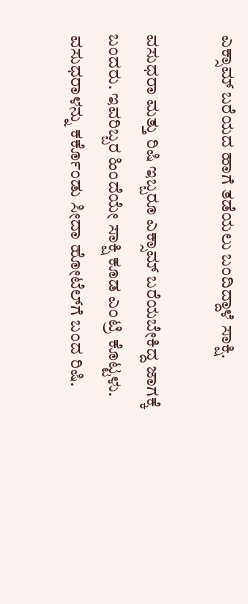ಎಕ್ಸಾಮ್ ಬರೆಯದ ಹಾಗೆ ತಡೆಯಲು ಬಂದಿದ್ದಾಳೆ ಸಾಕ್ಷಿ.

ವಸುಧರಾ ಮತ್ತು ರಿಷಿ ಇಬ್ಬರೂ ಎಕ್ಸಾಮ್ ಬರೆಯಬೇಕಿದ್ದ ಜಾಗಕ್ಕೆ ಬಂದರು. ಇವರಿಬ್ಬರ ಹಿಂದೆಯೇ ಸಾಕ್ಷಿ ಕೂಡ ಎಂಟ್ರಿ ಕೊಟ್ಟಳು. ವಸುಧರಾಳನ್ನು ಕರ್ಕೊಂಡು ಸೀದಾ ಹೋಟೆಲ್‌ಗೆ ಬಂದ ರಿಷಿ.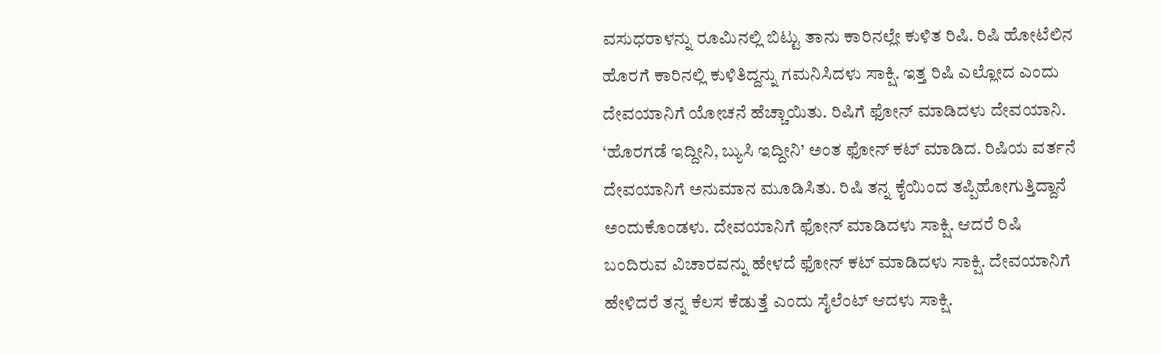ವಸುಧರಾಳನ್ನು ರೂಮಿನಲ್ಲಿ ಬಿಟ್ಟು ತಾನು ಕಾರಿನಲ್ಲೇ ಕುಳಿತ ರಿಷಿ. ರಿಷಿ ಹೋಟೆಲಿನ ಹೊರಗೆ ಕಾರಿನಲ್ಲಿ ಕುಳಿತಿದ್ದನ್ನು ಗಮನಿಸಿದಳು ಸಾಕ್ಷಿ. ಇತ್ತ ರಿಷಿ ಎಲ್ಲೋದ ಎಂದು ದೇವಯಾನಿಗೆ ಯೋಚನೆ ಹೆಚ್ಚಾಯಿತು. ರಿಷಿಗೆ ಫೋನ್ ಮಾಡಿದಳು ದೇವಯಾನಿ. ‘ಹೊರಗಡೆ ಇದ್ದೀನಿ, ಬ್ಯುಸಿ ಇದ್ದೀನಿ’ ಅಂತ ಫೋನ್ ಕಟ್ ಮಾಡಿದ. ರಿಷಿಯ ವರ್ತನೆ ದೇವಯಾನಿಗೆ ಅನುಮಾನ ಮೂಡಿಸಿತು. ರಿಷಿ ತನ್ನ ಕೈಯಿಂದ ತಪ್ಪಿಹೋಗುತ್ತಿದ್ದಾನೆ ಅಂದುಕೊಂಡಳು. ದೇವಯಾನಿಗೆ ಫೋನ್ ಮಾಡಿದಳು ಸಾಕ್ಷಿ. ಆದರೆ ರಿಷಿ ಬಂದಿರುವ ವಿಚಾರವನ್ನು ಹೇಳದೆ ಫೋನ್ ಕಟ್ ಮಾಡಿದಳು ಸಾಕ್ಷಿ. ದೇವಯಾನಿಗೆ ಹೇಳಿದರೆ ತನ್ನ ಕೆಲಸ ಕೆಡುತ್ತೆ ಎಂದು ಸೈಲೆಂಟ್ ಆದಳು ಸಾಕ್ಷಿ.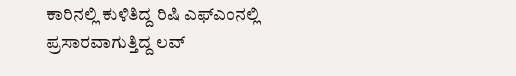ಕಾರಿನಲ್ಲಿ ಕುಳಿತಿದ್ದ ರಿಷಿ ಎಫ್ಎಂನಲ್ಲಿ ಪ್ರಸಾರವಾಗುತ್ತಿದ್ದ ಲವ್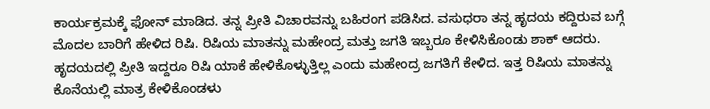ಕಾರ್ಯಕ್ರಮಕ್ಕೆ ಫೋನ್ ಮಾಡಿದ. ತನ್ನ ಪ್ರೀತಿ ವಿಚಾರವನ್ನು ಬಹಿರಂಗ ಪಡಿಸಿದ. ವಸುಧರಾ ತನ್ನ ಹೃದಯ ಕದ್ದಿರುವ ಬಗ್ಗೆ ಮೊದಲ ಬಾರಿಗೆ ಹೇಳಿದ ರಿಷಿ. ರಿಷಿಯ ಮಾತನ್ನು ಮಹೇಂದ್ರ ಮತ್ತು ಜಗತಿ ಇಬ್ಬರೂ ಕೇಳಿಸಿಕೊಂಡು ಶಾಕ್ ಆದರು. ಹೃದಯದಲ್ಲಿ ಪ್ರೀತಿ ಇದ್ದರೂ ರಿಷಿ ಯಾಕೆ ಹೇಳಿಕೊಳ್ಳುತ್ತಿಲ್ಲ ಎಂದು ಮಹೇಂದ್ರ ಜಗತಿಗೆ ಕೇಳಿದ. ಇತ್ತ ರಿಷಿಯ ಮಾತನ್ನು ಕೊನೆಯಲ್ಲಿ ಮಾತ್ರ ಕೇಳಿಕೊಂಡಳು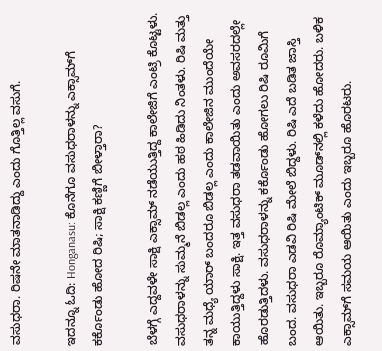ವಸುಧರಾ. ರಿಷನೇ ಮಾತನಾಡಿದ್ದು ಎಂದು ಗೊತ್ತಿಲ್ಲ ವಸುಗೆ.

ಇದನ್ನೂ ಓದಿ: Honganasu: ಕೊನೆಗೂ ವಸುಧರಾಳನ್ನು ಎಕ್ಸಾಮ್‌ಗೆ ಕರ್ಕೊಂಡು ಹೋದ ರಿಷಿ; ಸಾಕ್ಷಿ ಕಣ್ಣಿಗೆ ಬೀಳ್ತಾರಾ?

ಬೆಳಗ್ಗೆ ಎದ್ದವಳೇ ಸಾಕ್ಷಿ ಎಕ್ಸಾಮ್ ನಡೆಯುತ್ತಿದ್ದ ಕಾಲೇಜಿಗೆ ಎಂಟ್ರಿ ಕೊಟ್ಟಳು. ವಸುಧರಾಳನ್ನು ಸುಮ್ಮನೆ ಬಿಡಲ್ಲ ಎಂದು ಹಠ ಹಿಡಿದು ನಿಂತಳು. ರಿಷಿ ಮತ್ತು ತನ್ನ ಮಧ್ಯೆ ಯಾರ್ ಬಂದರೂ ಬಿಡಲ್ಲ ಎಂದು ಕಾಲೇಜಿನ ಮುಂದೆಯೇ ಕಾಯುತ್ತಿದ್ದಳು ಸಾಕ್ಷಿ. ಇತ್ತ ವಸುಧರಾ ತಡವಾಯಿತು ಎಂದು ಅವಸರದಲ್ಲೇ ಹೊರಡುತ್ತಿದಳು. ವಸುಧರಾಳನ್ನು ಕರ್ಕೊಂಡು ಹೋಗಲು ರಿಷಿ ರೂಮಿಗೆ ಬಂದ. ವಸುಧರಾ ಎಡವಿ ರಿಷಿ ಮೇಲೆ ಬಿದ್ದಳು. ರಿಷಿ ಎದೆ ಬಡಿತ ಜಾಸ್ತಿ ಆಯಿತು. ಇಬ್ಬರೂ ರೊಮ್ಯಾಂಟಿಕ್ ಮೂಡ್‌ನಲ್ಲಿ ಕಳೆದು ಹೋದರು. ಬಳಿಕ ಎಕ್ಸಾಮ್‌ಗೆ ಸಮಯ ಆಯಿತು ಎಂದು ಇಬ್ಬರೂ ಹೊರಟರು.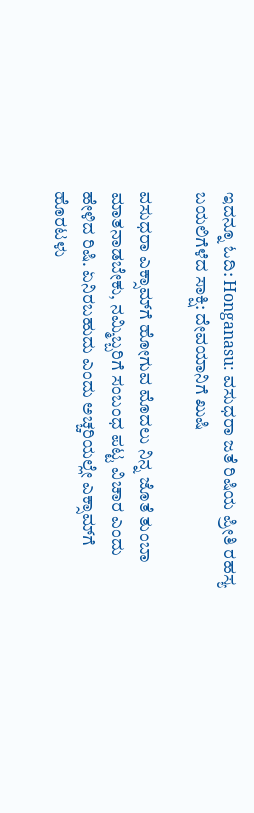ಇದನ್ನೂ ಓದಿ: Honganasu: ವಸುಧರಾ ಜತೆ ರಿಷಿಯ ಪ್ರೀತಿ ರಹಸ್ಯ ಬಯಲಿಗೆಳೆದ ಸಾಕ್ಷಿ: ದೇವಯಾನಿಗೆ ಖುಷಿ

ವಸುಧರಾ ಎಕ್ಸಾಮ್‌ಗೆ ಹೋಗುವ ಮೊದಲು ನಿನ್ನ ಜೊತೆ ತುಂಬಾ ಮಾತನಾಡಬೇಕು, ನಮ್ಮಿಬ್ಬರಿಗೆ ಸಂಬಂಧ ಪಟ್ಟ ವಿಚಾರ ಎಂದು ಹೇಳಿದ ರಿಷಿ. ಏನಿರಬಹುದು ಎಂದು ಅಚ್ಚರಿಯಲ್ಲೇ ಎಕ್ಸಾಮ್‌ಗೆ ಹೊರಟಳು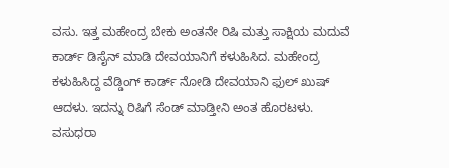ವಸು. ಇತ್ತ ಮಹೇಂದ್ರ ಬೇಕು ಅಂತನೇ ರಿಷಿ ಮತ್ತು ಸಾಕ್ಷಿಯ ಮದುವೆ ಕಾರ್ಡ್ ಡಿಸೈನ್ ಮಾಡಿ ದೇವಯಾನಿಗೆ ಕಳುಹಿಸಿದ. ಮಹೇಂದ್ರ ಕಳುಹಿಸಿದ್ದ ವೆಡ್ಡಿಂಗ್ ಕಾರ್ಡ್ ನೋಡಿ ದೇವಯಾನಿ ಫುಲ್ ಖುಷ್ ಆದಳು. ಇದನ್ನು ರಿಷಿಗೆ ಸೆಂಡ್ ಮಾಡ್ತೀನಿ ಅಂತ ಹೊರಟಳು. ವಸುಧರಾ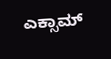ಎಕ್ಸಾಮ್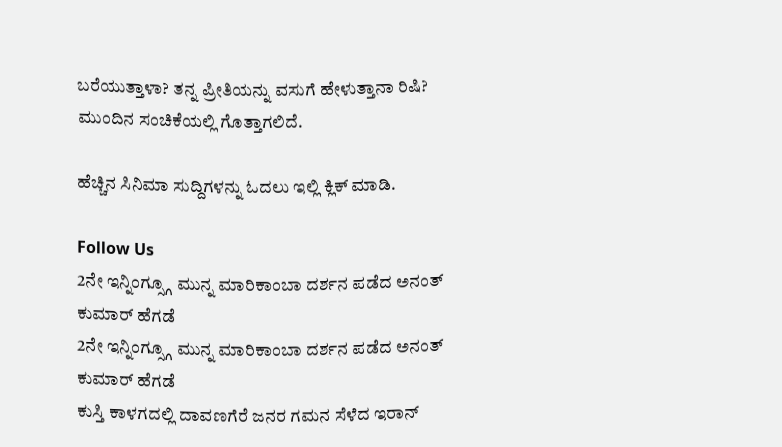ಬರೆಯುತ್ತಾಳಾ? ತನ್ನ ಪ್ರೀತಿಯನ್ನು ವಸುಗೆ ಹೇಳುತ್ತಾನಾ ರಿಷಿ? ಮುಂದಿನ ಸಂಚಿಕೆಯಲ್ಲಿ ಗೊತ್ತಾಗಲಿದೆ.

ಹೆಚ್ಚಿನ ಸಿನಿಮಾ ಸುದ್ದಿಗಳನ್ನು ಓದಲು ಇಲ್ಲಿ ಕ್ಲಿಕ್ ಮಾಡಿ.

Follow Us
2ನೇ ಇನ್ನಿಂಗ್ಸ್ಗೂ ಮುನ್ನ ಮಾರಿಕಾಂಬಾ ದರ್ಶನ ಪಡೆದ ಅನಂತ್ ಕುಮಾರ್ ಹೆಗಡೆ
2ನೇ ಇನ್ನಿಂಗ್ಸ್ಗೂ ಮುನ್ನ ಮಾರಿಕಾಂಬಾ ದರ್ಶನ ಪಡೆದ ಅನಂತ್ ಕುಮಾರ್ ಹೆಗಡೆ
ಕುಸ್ತಿ ಕಾಳಗದಲ್ಲಿ ದಾವಣಗೆರೆ ಜನರ ಗಮನ ಸೆಳೆದ ಇರಾನ್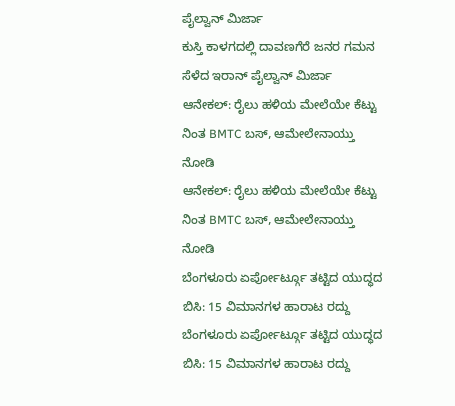ಪೈಲ್ವಾನ್ ಮಿರ್ಜಾ
ಕುಸ್ತಿ ಕಾಳಗದಲ್ಲಿ ದಾವಣಗೆರೆ ಜನರ ಗಮನ ಸೆಳೆದ ಇರಾನ್ ಪೈಲ್ವಾನ್ ಮಿರ್ಜಾ
ಆನೇಕಲ್: ರೈಲು ಹಳಿಯ ಮೇಲೆಯೇ ಕೆಟ್ಟು ನಿಂತ BMTC ಬಸ್, ಆಮೇಲೇನಾಯ್ತು ನೋಡಿ
ಆನೇಕಲ್: ರೈಲು ಹಳಿಯ ಮೇಲೆಯೇ ಕೆಟ್ಟು ನಿಂತ BMTC ಬಸ್, ಆಮೇಲೇನಾಯ್ತು ನೋಡಿ
ಬೆಂಗಳೂರು ಏರ್ಪೋರ್ಟ್ಗೂ ತಟ್ಟಿದ ಯುದ್ಧದ ಬಿಸಿ: 15 ವಿಮಾನಗಳ ಹಾರಾಟ ರದ್ದು
ಬೆಂಗಳೂರು ಏರ್ಪೋರ್ಟ್ಗೂ ತಟ್ಟಿದ ಯುದ್ಧದ ಬಿಸಿ: 15 ವಿಮಾನಗಳ ಹಾರಾಟ ರದ್ದು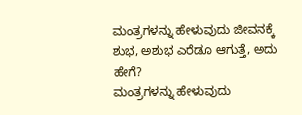ಮಂತ್ರಗಳನ್ನು ಹೇಳುವುದು ಜೀವನಕ್ಕೆ ಶುಭ, ಅಶುಭ ಎರೆಡೂ ಆಗುತ್ತೆ, ಅದು ಹೇಗೆ?
ಮಂತ್ರಗಳನ್ನು ಹೇಳುವುದು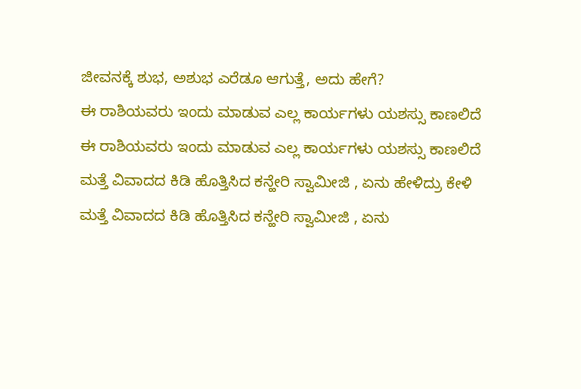ಜೀವನಕ್ಕೆ ಶುಭ, ಅಶುಭ ಎರೆಡೂ ಆಗುತ್ತೆ, ಅದು ಹೇಗೆ?
ಈ ರಾಶಿಯವರು ಇಂದು ಮಾಡುವ ಎಲ್ಲ ಕಾರ್ಯಗಳು ಯಶಸ್ಸು ಕಾಣಲಿದೆ
ಈ ರಾಶಿಯವರು ಇಂದು ಮಾಡುವ ಎಲ್ಲ ಕಾರ್ಯಗಳು ಯಶಸ್ಸು ಕಾಣಲಿದೆ
ಮತ್ತೆ ವಿವಾದದ ಕಿಡಿ ಹೊತ್ತಿಸಿದ ಕನ್ಹೇರಿ ಸ್ವಾಮೀಜಿ , ಏನು ಹೇಳಿದ್ರು ಕೇಳಿ
ಮತ್ತೆ ವಿವಾದದ ಕಿಡಿ ಹೊತ್ತಿಸಿದ ಕನ್ಹೇರಿ ಸ್ವಾಮೀಜಿ , ಏನು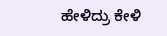ಹೇಳಿದ್ರು ಕೇಳಿ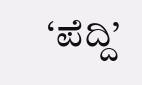‘ಪೆದ್ದಿ’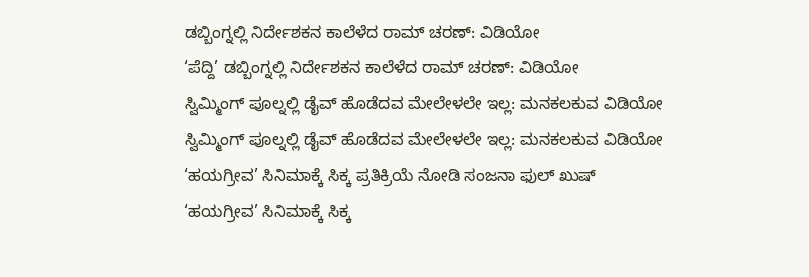ಡಬ್ಬಿಂಗ್ನಲ್ಲಿ ನಿರ್ದೇಶಕನ ಕಾಲೆಳೆದ ರಾಮ್ ಚರಣ್: ವಿಡಿಯೋ
‘ಪೆದ್ದಿ’ ಡಬ್ಬಿಂಗ್ನಲ್ಲಿ ನಿರ್ದೇಶಕನ ಕಾಲೆಳೆದ ರಾಮ್ ಚರಣ್: ವಿಡಿಯೋ
ಸ್ವಿಮ್ಮಿಂಗ್ ಪೂಲ್ನಲ್ಲಿ ಡೈವ್ ಹೊಡೆದವ ಮೇಲೇಳಲೇ ಇಲ್ಲ: ಮನಕಲಕುವ ವಿಡಿಯೋ
ಸ್ವಿಮ್ಮಿಂಗ್ ಪೂಲ್ನಲ್ಲಿ ಡೈವ್ ಹೊಡೆದವ ಮೇಲೇಳಲೇ ಇಲ್ಲ: ಮನಕಲಕುವ ವಿಡಿಯೋ
‘ಹಯಗ್ರೀವ’ ಸಿನಿಮಾಕ್ಕೆ ಸಿಕ್ಕ ಪ್ರತಿಕ್ರಿಯೆ ನೋಡಿ ಸಂಜನಾ ಫುಲ್ ಖುಷ್
‘ಹಯಗ್ರೀವ’ ಸಿನಿಮಾಕ್ಕೆ ಸಿಕ್ಕ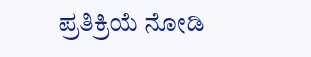ಪ್ರತಿಕ್ರಿಯೆ ನೋಡಿ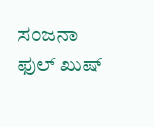ಸಂಜನಾ ಫುಲ್ ಖುಷ್